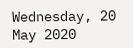Wednesday, 20 May 2020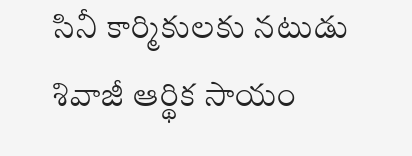సినీ కార్మికులకు నటుడు శివాజీ ఆర్థిక సాయం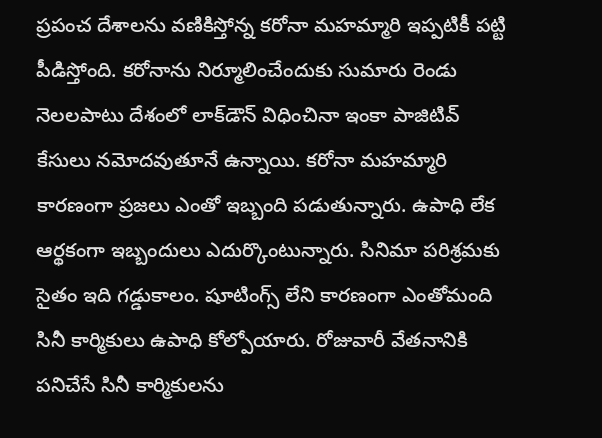ప్రపంచ దేశాలను వణికిస్తోన్న కరోనా మహమ్మారి ఇప్పటికీ పట్టి పీడిస్తోంది. కరోనాను నిర్మూలించేందుకు సుమారు రెండు నెలలపాటు దేశంలో లాక్‌డౌన్ విధించినా ఇంకా పాజిటివ్ కేసులు నమోదవుతూనే ఉన్నాయి. కరోనా మహమ్మారి కారణంగా ప్రజలు ఎంతో ఇబ్బంది పడుతున్నారు. ఉపాధి లేక ఆర్థకంగా ఇబ్బందులు ఎదుర్కొంటున్నారు. సినిమా పరిశ్రమకు సైతం ఇది గడ్డుకాలం. షూటింగ్స్ లేని కారణంగా ఎంతోమంది సినీ కార్మికులు ఉపాధి కోల్పోయారు. రోజువారీ వేతనానికి పనిచేసే సినీ కార్మికులను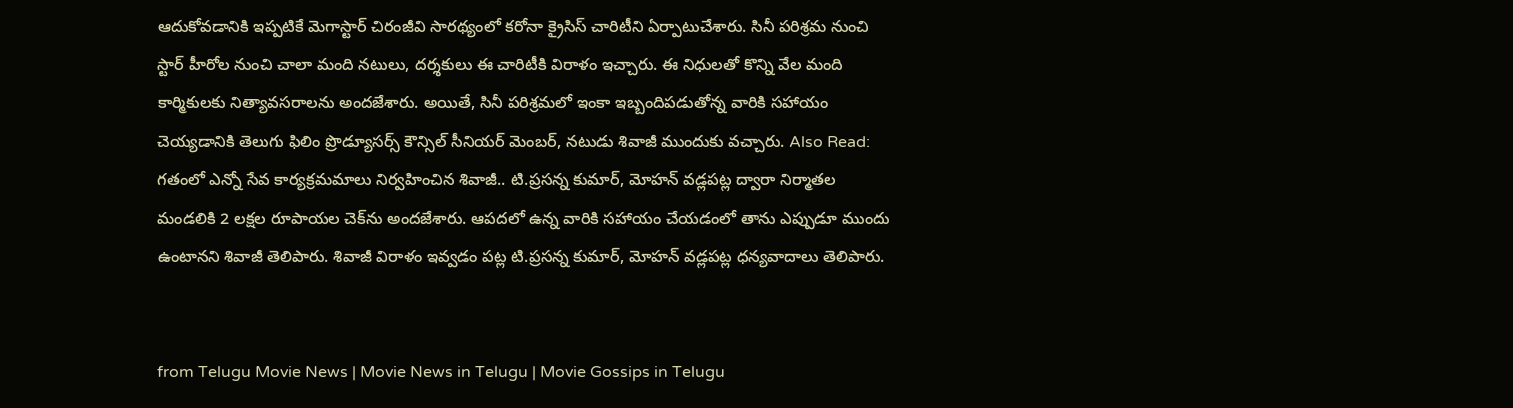ఆదుకోవడానికి ఇప్పటికే మెగాస్టార్ చిరంజీవి సారథ్యంలో కరోనా క్రైసిస్ చారిటీని ఏర్పాటుచేశారు. సినీ పరిశ్రమ నుంచి స్టార్ హీరోల నుంచి చాలా మంది నటులు, దర్శకులు ఈ చారిటీకి విరాళం ఇచ్చారు. ఈ నిధులతో కొన్ని వేల మంది కార్మికులకు నిత్యావసరాలను అందజేశారు. అయితే, సినీ పరిశ్రమలో ఇంకా ఇబ్బందిపడుతోన్న వారికి సహాయం చెయ్యడానికి తెలుగు ఫిలిం ప్రొడ్యూసర్స్ కౌన్సిల్ సీనియర్ మెంబర్, నటుడు శివాజీ ముందుకు వచ్చారు. Also Read: గతంలో ఎన్నో సేవ కార్యక్రమమాలు నిర్వహించిన శివాజీ.. టి.ప్రసన్న కుమార్, మోహన్ వడ్లపట్ల ద్వారా నిర్మాతల మండలికి 2 లక్షల రూపాయల చెక్‌ను అందజేశారు. ఆపదలో ఉన్న వారికి సహాయం చేయడంలో తాను ఎప్పుడూ ముందు ఉంటానని శివాజీ తెలిపారు. శివాజీ విరాళం ఇవ్వడం పట్ల టి.ప్రసన్న కుమార్, మోహన్ వడ్లపట్ల ధన్యవాదాలు తెలిపారు.


from Telugu Movie News | Movie News in Telugu | Movie Gossips in Telugu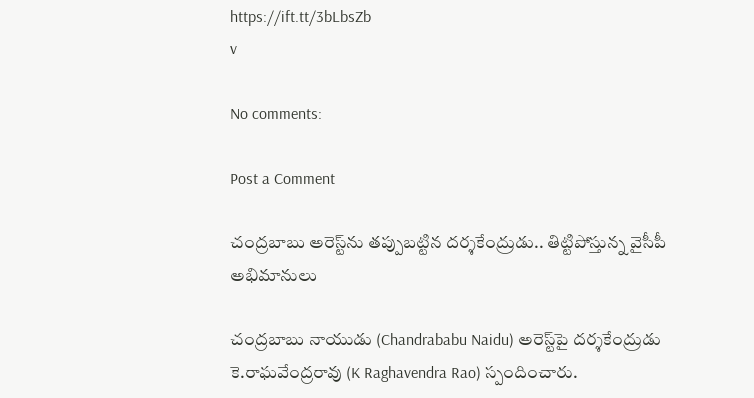https://ift.tt/3bLbsZb
v

No comments:

Post a Comment

చంద్రబాబు అరెస్ట్‌ను తప్పుబట్టిన దర్శకేంద్రుడు.. తిట్టిపోస్తున్న వైసీపీ అభిమానులు

చంద్రబాబు నాయుడు (Chandrababu Naidu) అరెస్ట్‌పై దర్శకేంద్రుడు కె.రాఘవేంద్రరావు (K Raghavendra Rao) స్పందించారు.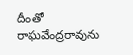దీంతో రాఘవేంద్రరావును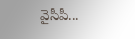వైసీపీ...